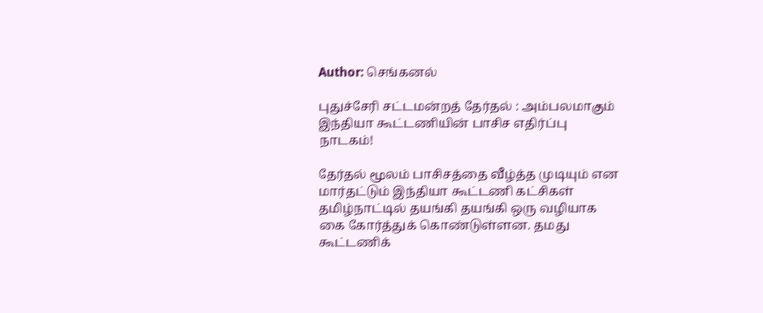Author: செங்கனல்

புதுச்சேரி சட்டமன்றத் தேர்தல் : அம்பலமாகும் இந்தியா கூட்டணியின் பாசிச எதிர்ப்பு நாடகம்!

தேர்தல் மூலம் பாசிசத்தை வீழ்த்த முடியும் என மார்தட்டும் இந்தியா கூட்டணி கட்சிகள் தமிழ்நாட்டில் தயங்கி தயங்கி ஒரு வழியாக கை கோர்த்துக் கொண்டுள்ளன. தமது கூட்டணிக்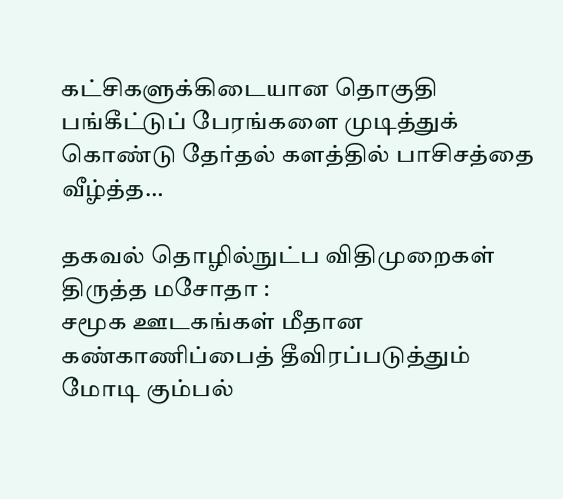கட்சிகளுக்கிடையான தொகுதி பங்கீட்டுப் பேரங்களை முடித்துக் கொண்டு தேர்தல் களத்தில் பாசிசத்தை வீழ்த்த…

தகவல் தொழில்நுட்ப விதிமுறைகள் திருத்த மசோதா :
சமூக ஊடகங்கள் மீதான கண்காணிப்பைத் தீவிரப்படுத்தும்
மோடி கும்பல்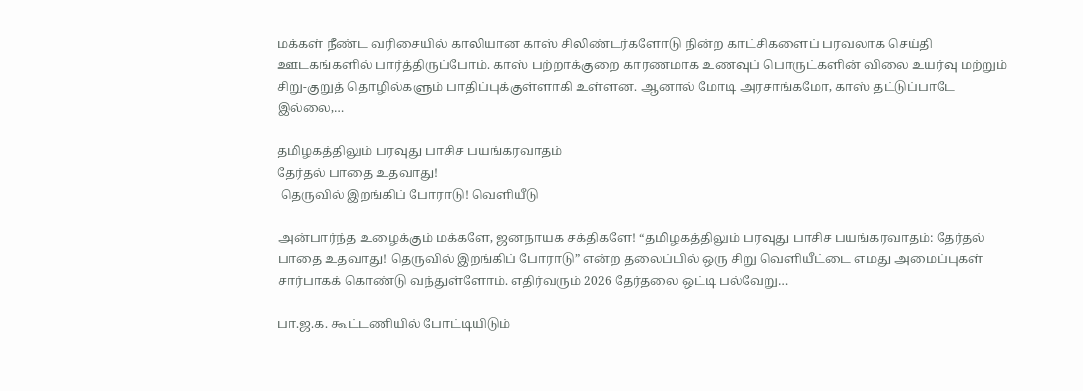மக்கள் நீண்ட வரிசையில் காலியான காஸ் சிலிண்டர்களோடு நின்ற காட்சிகளைப் பரவலாக செய்தி ஊடகங்களில் பார்த்திருப்போம். காஸ் பற்றாக்குறை காரணமாக உணவுப் பொருட்களின் விலை உயர்வு மற்றும் சிறு-குறுத் தொழில்களும் பாதிப்புக்குள்ளாகி உள்ளன. ஆனால் மோடி அரசாங்கமோ, காஸ் தட்டுப்பாடே இல்லை,…

தமிழகத்திலும் பரவுது பாசிச பயங்கரவாதம்
தேர்தல் பாதை உதவாது!
 தெருவில் இறங்கிப் போராடு! வெளியீடு

அன்பார்ந்த உழைக்கும் மக்களே, ஜனநாயக சக்திகளே! “தமிழகத்திலும் பரவுது பாசிச பயங்கரவாதம்: தேர்தல் பாதை உதவாது! தெருவில் இறங்கிப் போராடு” என்ற தலைப்பில் ஒரு சிறு வெளியீட்டை எமது அமைப்புகள் சார்பாகக் கொண்டு வந்துள்ளோம். எதிர்வரும் 2026 தேர்தலை ஒட்டி பல்வேறு…

பா.ஜ.க. கூட்டணியில் போட்டியிடும்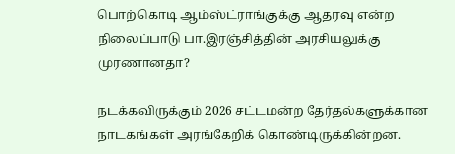பொற்கொடி ஆம்ஸ்ட்ராங்குக்கு ஆதரவு என்ற நிலைப்பாடு பா.இரஞ்சித்தின் அரசியலுக்கு முரணானதா?

நடக்கவிருக்கும் 2026 சட்டமன்ற தேர்தல்களுக்கான நாடகங்கள் அரங்கேறிக் கொண்டிருக்கின்றன.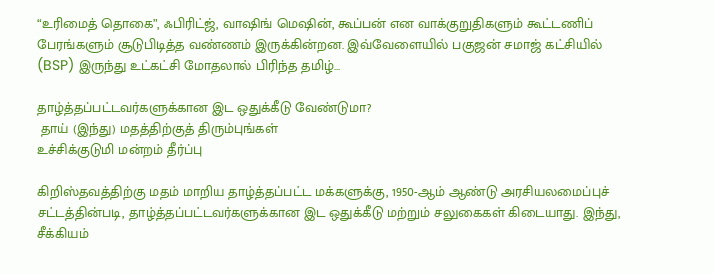“உரிமைத் தொகை”, ஃபிரிட்ஜ், வாஷிங் மெஷின், கூப்பன் என வாக்குறுதிகளும் கூட்டணிப் பேரங்களும் சூடுபிடித்த வண்ணம் இருக்கின்றன. இவ்வேளையில் பகுஜன் சமாஜ் கட்சியில் (BSP) இருந்து உட்கட்சி மோதலால் பிரிந்த தமிழ்…

தாழ்த்தப்பட்டவர்களுக்கான இட ஒதுக்கீடு வேண்டுமா?
 தாய் (இந்து) மதத்திற்குத் திரும்புங்கள்
உச்சிக்குடுமி மன்றம் தீர்ப்பு

கிறிஸ்தவத்திற்கு மதம் மாறிய தாழ்த்தப்பட்ட மக்களுக்கு, 1950-ஆம் ஆண்டு அரசியலமைப்புச் சட்டத்தின்படி, தாழ்த்தப்பட்டவர்களுக்கான இட ஒதுக்கீடு மற்றும் சலுகைகள் கிடையாது. இந்து, சீக்கியம்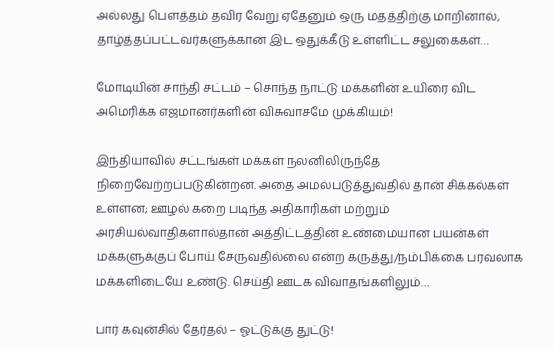அல்லது பௌத்தம் தவிர வேறு ஏதேனும் ஒரு மதத்திற்கு மாறினால், தாழ்த்தப்பட்டவர்களுக்கான இட ஒதுக்கீடு உள்ளிட்ட சலுகைகள்…

மோடியின் சாந்தி சட்டம் – சொந்த நாட்டு மக்களின் உயிரை விட அமெரிக்க எஜமானர்களின் விசுவாசமே முக்கியம்!

இந்தியாவில் சட்டங்கள் மக்கள் நலனிலிருந்தே நிறைவேற்றப்படுகின்றன. அதை அமல்படுத்துவதில் தான் சிக்கல்கள் உள்ளன; ஊழல் கறை படிந்த அதிகாரிகள் மற்றும் அரசியல்வாதிகளால்தான் அத்திட்டத்தின் உண்மையான பயன்கள் மக்களுக்குப் போய் சேருவதில்லை என்ற கருத்து/நம்பிக்கை பரவலாக மக்களிடையே உண்டு. செய்தி ஊடக விவாதங்களிலும்…

பார் கவுன்சில் தேர்தல் – ஓட்டுக்கு துட்டு!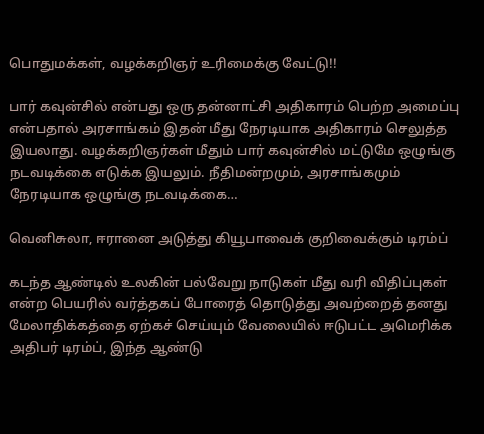பொதுமக்கள், வழக்கறிஞர் உரிமைக்கு வேட்டு!!

பார் கவுன்சில் என்பது ஒரு தன்னாட்சி அதிகாரம் பெற்ற அமைப்பு என்பதால் அரசாங்கம் இதன் மீது நேரடியாக அதிகாரம் செலுத்த இயலாது. வழக்கறிஞர்கள் மீதும் பார் கவுன்சில் மட்டுமே ஒழுங்கு நடவடிக்கை எடுக்க இயலும். நீதிமன்றமும், அரசாங்கமும் நேரடியாக ஒழுங்கு நடவடிக்கை…

வெனிசுலா, ஈரானை அடுத்து கியூபாவைக் குறிவைக்கும் டிரம்ப்

கடந்த ஆண்டில் உலகின் பல்வேறு நாடுகள் மீது வரி விதிப்புகள் என்ற பெயரில் வர்த்தகப் போரைத் தொடுத்து அவற்றைத் தனது மேலாதிக்கத்தை ஏற்கச் செய்யும் வேலையில் ஈடுபட்ட அமெரிக்க அதிபர் டிரம்ப், இந்த ஆண்டு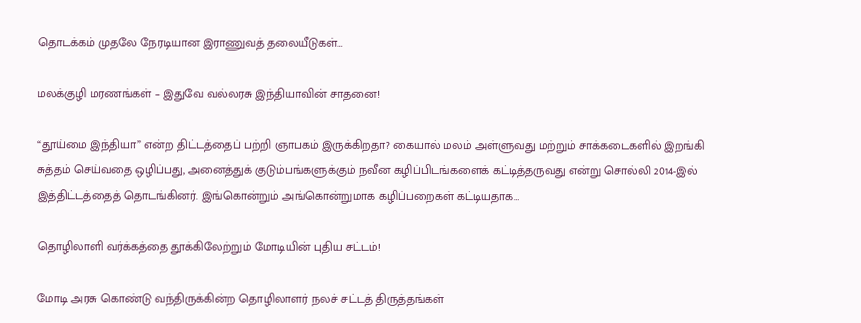தொடக்கம் முதலே நேரடியான இராணுவத் தலையீடுகள்…

மலக்குழி மரணங்கள் – இதுவே வல்லரசு இந்தியாவின் சாதனை!

“தூய்மை இந்தியா” என்ற திட்டத்தைப் பற்றி ஞாபகம் இருக்கிறதா? கையால் மலம் அள்ளுவது மற்றும் சாக்கடைகளில் இறங்கி சுத்தம் செய்வதை ஒழிப்பது, அனைத்துக் குடும்பங்களுக்கும் நவீன கழிப்பிடங்களைக் கட்டித்தருவது என்று சொல்லி 2014-இல் இத்திட்டத்தைத் தொடங்கினர். இங்கொன்றும் அங்கொன்றுமாக கழிப்பறைகள் கட்டியதாக…

தொழிலாளி வர்க்கத்தை தூக்கிலேற்றும் மோடியின் புதிய சட்டம்!

மோடி அரசு கொண்டு வந்திருக்கின்ற தொழிலாளர் நலச் சட்டத் திருத்தங்கள்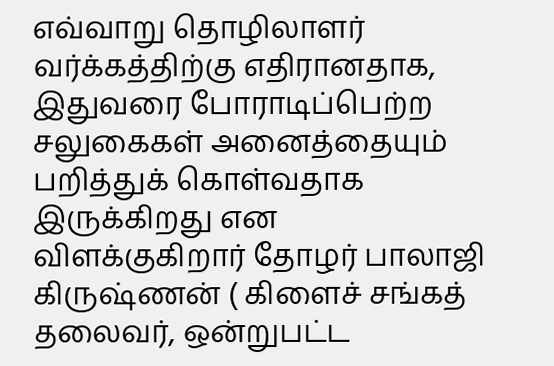எவ்வாறு தொழிலாளர் வர்க்கத்திற்கு எதிரானதாக, இதுவரை போராடிப்பெற்ற சலுகைகள் அனைத்தையும் பறித்துக் கொள்வதாக இருக்கிறது என விளக்குகிறார் தோழர் பாலாஜி கிருஷ்ணன் ( கிளைச் சங்கத் தலைவர், ஒன்றுபட்ட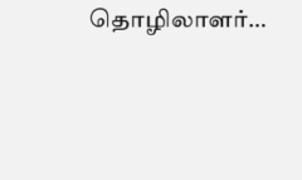தொழிலாளர்…